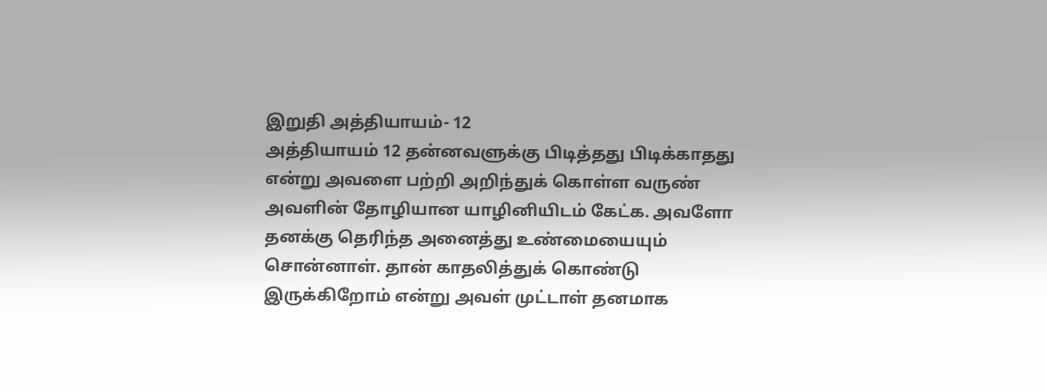இறுதி அத்தியாயம்- 12
அத்தியாயம் 12 தன்னவளுக்கு பிடித்தது பிடிக்காதது என்று அவளை பற்றி அறிந்துக் கொள்ள வருண் அவளின் தோழியான யாழினியிடம் கேட்க. அவளோ தனக்கு தெரிந்த அனைத்து உண்மையையும் சொன்னாள். தான் காதலித்துக் கொண்டு இருக்கிறோம் என்று அவள் முட்டாள் தனமாக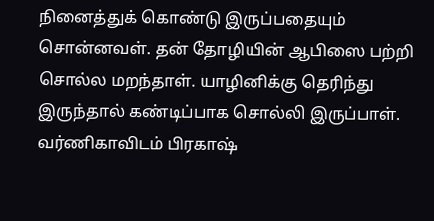நினைத்துக் கொண்டு இருப்பதையும் சொன்னவள். தன் தோழியின் ஆபிஸை பற்றி சொல்ல மறந்தாள். யாழினிக்கு தெரிந்து இருந்தால் கண்டிப்பாக சொல்லி இருப்பாள். வர்ணிகாவிடம் பிரகாஷ்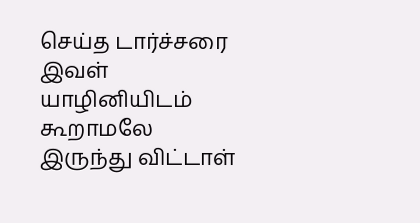செய்த டார்ச்சரை இவள் யாழினியிடம் கூறாமலே இருந்து விட்டாள்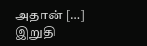அதான் […]
இறுதி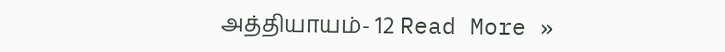அத்தியாயம்- 12 Read More »